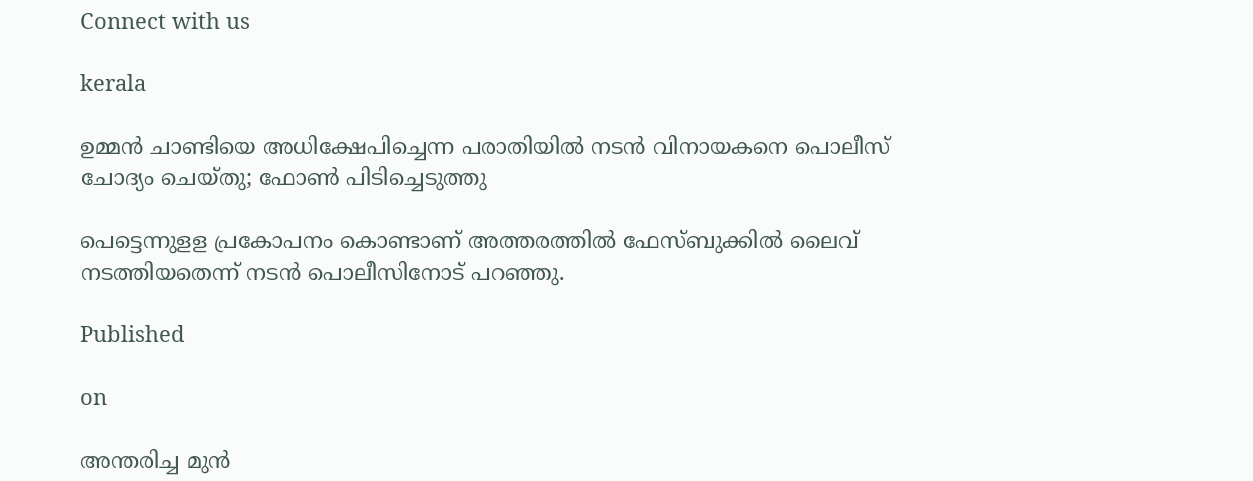Connect with us

kerala

ഉമ്മന്‍ ചാണ്ടിയെ അധിക്ഷേപിച്ചെന്ന പരാതിയില്‍ നടന്‍ വിനായകനെ പൊലീസ് ചോദ്യം ചെയ്തു; ഫോണ്‍ പിടിച്ചെടുത്തു

പെട്ടെന്നുളള പ്രകോപനം കൊണ്ടാണ് അത്തരത്തില്‍ ഫേസ്ബുക്കില്‍ ലൈവ് നടത്തിയതെന്ന് നടന്‍ പൊലീസിനോട് പറഞ്ഞു.

Published

on

അന്തരിച്ച മുന്‍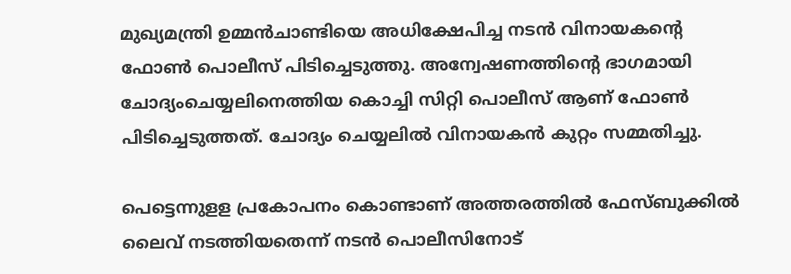മുഖ്യമന്ത്രി ഉമ്മന്‍ചാണ്ടിയെ അധിക്ഷേപിച്ച നടന്‍ വിനായകന്റെ ഫോണ്‍ പൊലീസ് പിടിച്ചെടുത്തു. അന്വേഷണത്തിന്റെ ഭാഗമായി ചോദ്യംചെയ്യലിനെത്തിയ കൊച്ചി സിറ്റി പൊലീസ് ആണ് ഫോണ്‍ പിടിച്ചെടുത്തത്. ചോദ്യം ചെയ്യലില്‍ വിനായകന്‍ കുറ്റം സമ്മതിച്ചു.

പെട്ടെന്നുളള പ്രകോപനം കൊണ്ടാണ് അത്തരത്തില്‍ ഫേസ്ബുക്കില്‍ ലൈവ് നടത്തിയതെന്ന് നടന്‍ പൊലീസിനോട്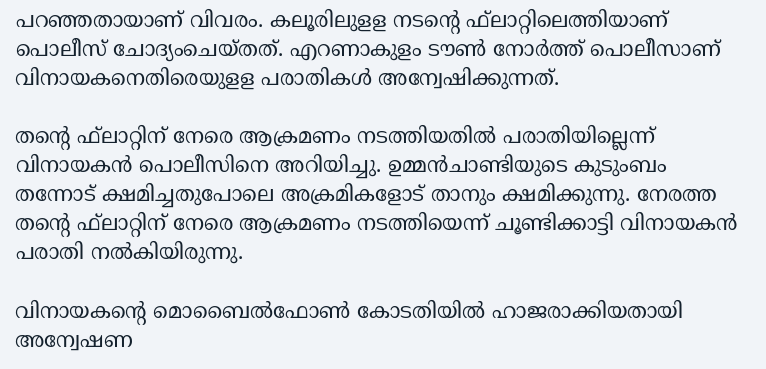പറഞ്ഞതായാണ് വിവരം. കലൂരിലുളള നടന്റെ ഫ്‌ലാറ്റിലെത്തിയാണ് പൊലീസ് ചോദ്യംചെയ്തത്. എറണാകുളം ടൗണ്‍ നോര്‍ത്ത് പൊലീസാണ് വിനായകനെതിരെയുളള പരാതികള്‍ അന്വേഷിക്കുന്നത്.

തന്റെ ഫ്‌ലാറ്റിന് നേരെ ആക്രമണം നടത്തിയതില്‍ പരാതിയില്ലെന്ന് വിനായകന്‍ പൊലീസിനെ അറിയിച്ചു. ഉമ്മന്‍ചാണ്ടിയുടെ കുടുംബം തന്നോട് ക്ഷമിച്ചതുപോലെ അക്രമികളോട് താനും ക്ഷമിക്കുന്നു. നേരത്ത തന്റെ ഫ്‌ലാറ്റിന് നേരെ ആക്രമണം നടത്തിയെന്ന് ചൂണ്ടിക്കാട്ടി വിനായകന്‍ പരാതി നല്‍കിയിരുന്നു.

വിനായകന്റെ മൊബൈല്‍ഫോണ്‍ കോടതിയില്‍ ഹാജരാക്കിയതായി അന്വേഷണ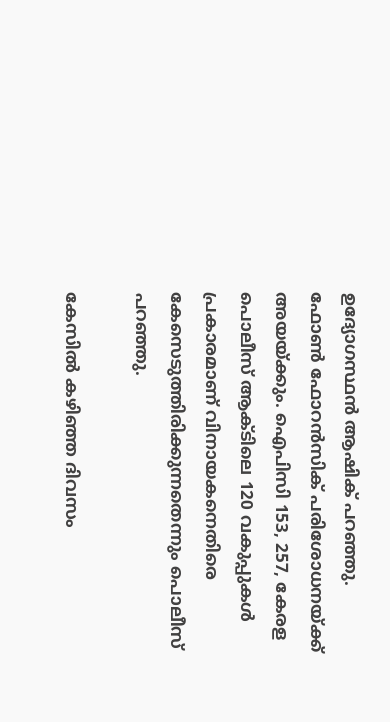ഉദ്യോഗസ്ഥന്‍ ആഷിക് പറഞ്ഞു. ഫോണ്‍ ഫോറന്‍സിക് പരിശോധനയ്ക്ക് അയയ്ക്കും. ഐപിസി 153, 257, കേരള പൊലീസ് ആക്ടിലെ 120 വകുപ്പുകള്‍ പ്രകാരമാണ് വിനായകനെതിരെ കേസെടുത്തിരിക്കുന്നതെന്നും പൊലീസ് പറഞ്ഞു.

കേസില്‍ കഴിഞ്ഞ ദിവസം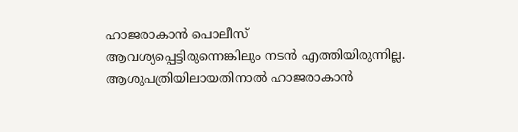ഹാജരാകാന്‍ പൊലീസ് ആവശ്യപ്പെട്ടിരുന്നെങ്കിലും നടന്‍ എത്തിയിരുന്നില്ല. ആശുപത്രിയിലായതിനാല്‍ ഹാജരാകാന്‍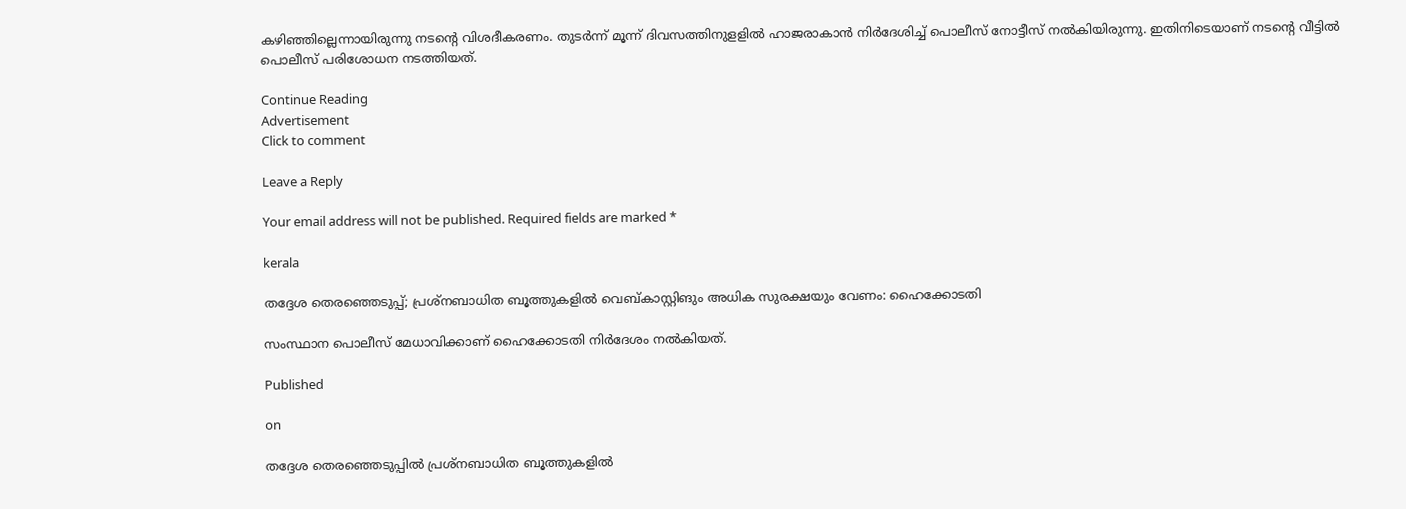കഴിഞ്ഞില്ലെന്നായിരുന്നു നടന്റെ വിശദീകരണം. തുടര്‍ന്ന് മൂന്ന് ദിവസത്തിനുളളില്‍ ഹാജരാകാന്‍ നിര്‍ദേശിച്ച് പൊലീസ് നോട്ടീസ് നല്‍കിയിരുന്നു. ഇതിനിടെയാണ് നടന്റെ വീട്ടില്‍ പൊലീസ് പരിശോധന നടത്തിയത്.

Continue Reading
Advertisement
Click to comment

Leave a Reply

Your email address will not be published. Required fields are marked *

kerala

തദ്ദേശ തെരഞ്ഞെടുപ്പ്; പ്രശ്‌നബാധിത ബൂത്തുകളില്‍ വെബ്കാസ്റ്റിങും അധിക സുരക്ഷയും വേണം: ഹൈക്കോടതി

സംസ്ഥാന പൊലീസ് മേധാവിക്കാണ് ഹൈക്കോടതി നിര്‍ദേശം നല്‍കിയത്.

Published

on

തദ്ദേശ തെരഞ്ഞെടുപ്പില്‍ പ്രശ്‌നബാധിത ബൂത്തുകളില്‍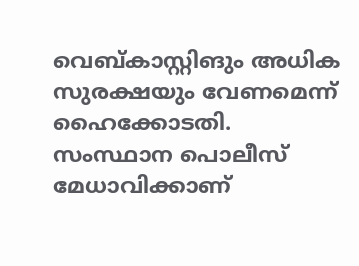വെബ്കാസ്റ്റിങും അധിക സുരക്ഷയും വേണമെന്ന് ഹൈക്കോടതി. സംസ്ഥാന പൊലീസ് മേധാവിക്കാണ്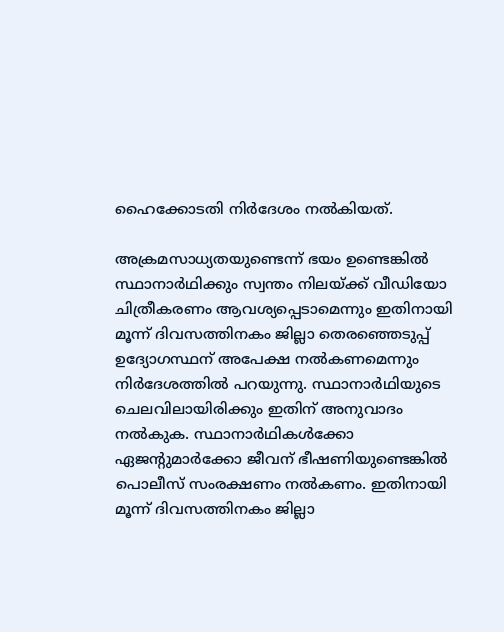ഹൈക്കോടതി നിര്‍ദേശം നല്‍കിയത്.

അക്രമസാധ്യതയുണ്ടെന്ന് ഭയം ഉണ്ടെങ്കില്‍ സ്ഥാനാര്‍ഥിക്കും സ്വന്തം നിലയ്ക്ക് വീഡിയോ ചിത്രീകരണം ആവശ്യപ്പെടാമെന്നും ഇതിനായി മൂന്ന് ദിവസത്തിനകം ജില്ലാ തെരഞ്ഞെടുപ്പ് ഉദ്യോഗസ്ഥന് അപേക്ഷ നല്‍കണമെന്നും നിര്‍ദേശത്തില്‍ പറയുന്നു. സ്ഥാനാര്‍ഥിയുടെ ചെലവിലായിരിക്കും ഇതിന് അനുവാദം നല്‍കുക. സ്ഥാനാര്‍ഥികള്‍ക്കോ ഏജന്റുമാര്‍ക്കോ ജീവന് ഭീഷണിയുണ്ടെങ്കില്‍ പൊലീസ് സംരക്ഷണം നല്‍കണം. ഇതിനായി മൂന്ന് ദിവസത്തിനകം ജില്ലാ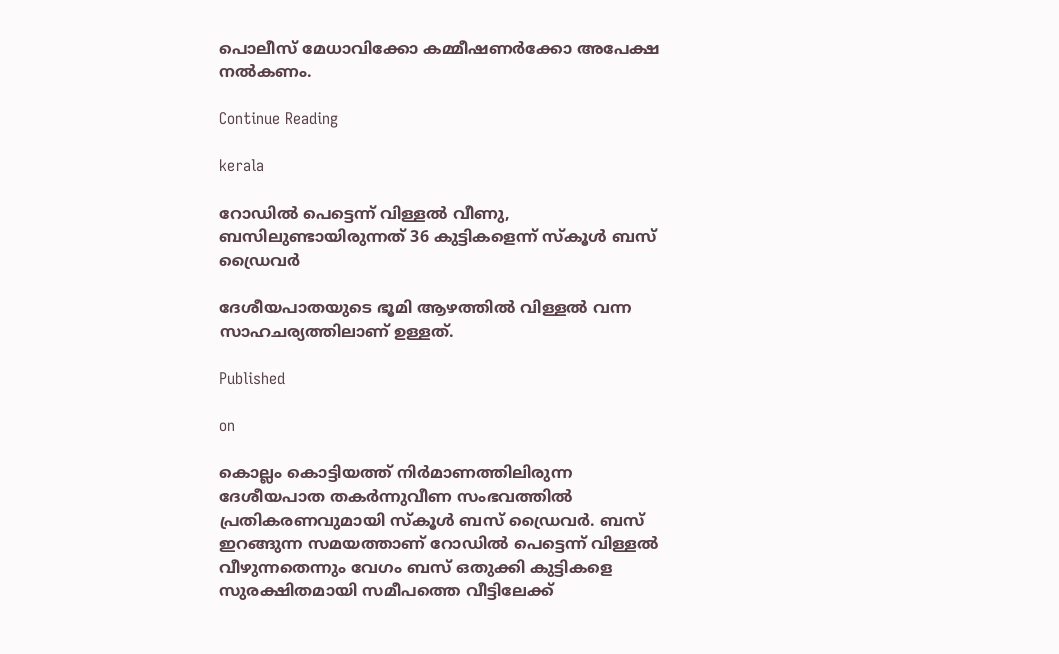പൊലീസ് മേധാവിക്കോ കമ്മീഷണര്‍ക്കോ അപേക്ഷ നല്‍കണം.

Continue Reading

kerala

റോഡില്‍ പെട്ടെന്ന് വിള്ളല്‍ വീണു, ബസിലുണ്ടായിരുന്നത് 36 കുട്ടികളെന്ന് സ്‌കൂള്‍ ബസ് ഡ്രൈവര്‍

ദേശീയപാതയുടെ ഭൂമി ആഴത്തില്‍ വിള്ളല്‍ വന്ന സാഹചര്യത്തിലാണ് ഉള്ളത്.

Published

on

കൊല്ലം കൊട്ടിയത്ത് നിര്‍മാണത്തിലിരുന്ന ദേശീയപാത തകര്‍ന്നുവീണ സംഭവത്തില്‍ പ്രതികരണവുമായി സ്‌കൂള്‍ ബസ് ഡ്രൈവര്‍. ബസ് ഇറങ്ങുന്ന സമയത്താണ് റോഡില്‍ പെട്ടെന്ന് വിള്ളല്‍ വീഴുന്നതെന്നും വേഗം ബസ് ഒതുക്കി കുട്ടികളെ സുരക്ഷിതമായി സമീപത്തെ വീട്ടിലേക്ക്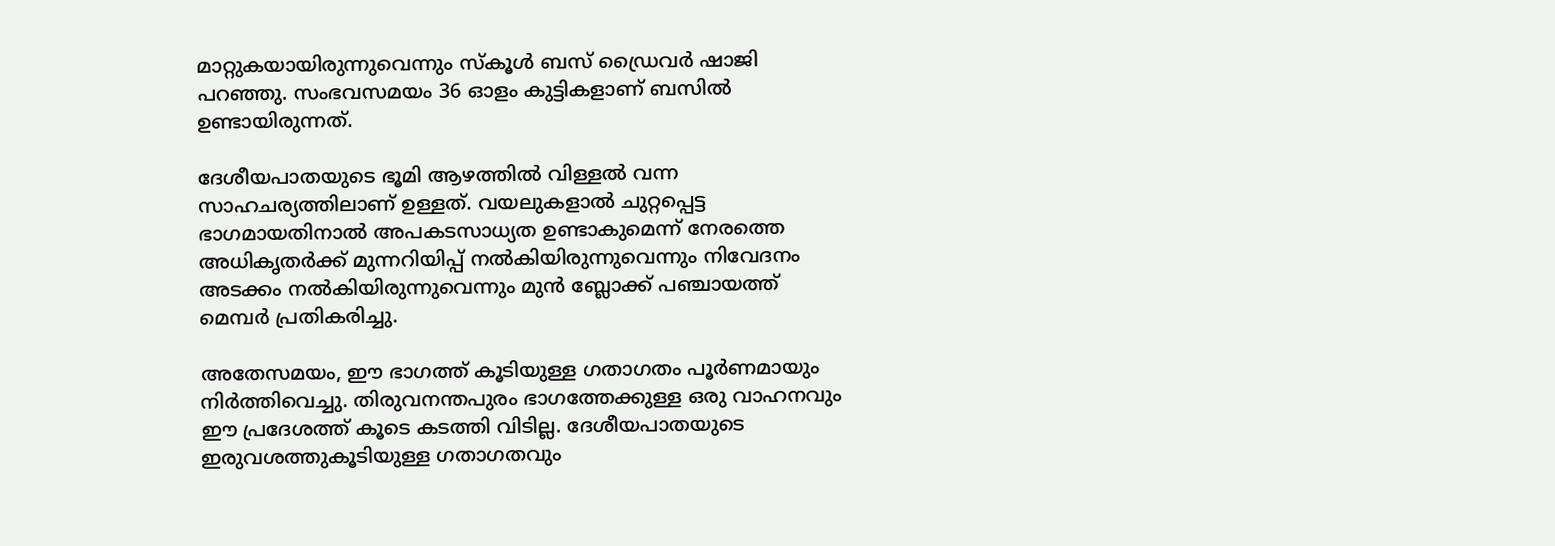മാറ്റുകയായിരുന്നുവെന്നും സ്‌കൂള്‍ ബസ് ഡ്രൈവര്‍ ഷാജി പറഞ്ഞു. സംഭവസമയം 36 ഓളം കുട്ടികളാണ് ബസില്‍ ഉണ്ടായിരുന്നത്.

ദേശീയപാതയുടെ ഭൂമി ആഴത്തില്‍ വിള്ളല്‍ വന്ന സാഹചര്യത്തിലാണ് ഉള്ളത്. വയലുകളാല്‍ ചുറ്റപ്പെട്ട ഭാഗമായതിനാല്‍ അപകടസാധ്യത ഉണ്ടാകുമെന്ന് നേരത്തെ അധികൃതര്‍ക്ക് മുന്നറിയിപ്പ് നല്‍കിയിരുന്നുവെന്നും നിവേദനം അടക്കം നല്‍കിയിരുന്നുവെന്നും മുന്‍ ബ്ലോക്ക് പഞ്ചായത്ത് മെമ്പര്‍ പ്രതികരിച്ചു.

അതേസമയം, ഈ ഭാഗത്ത് കൂടിയുള്ള ഗതാഗതം പൂര്‍ണമായും നിര്‍ത്തിവെച്ചു. തിരുവനന്തപുരം ഭാഗത്തേക്കുള്ള ഒരു വാഹനവും ഈ പ്രദേശത്ത് കൂടെ കടത്തി വിടില്ല. ദേശീയപാതയുടെ ഇരുവശത്തുകൂടിയുള്ള ഗതാഗതവും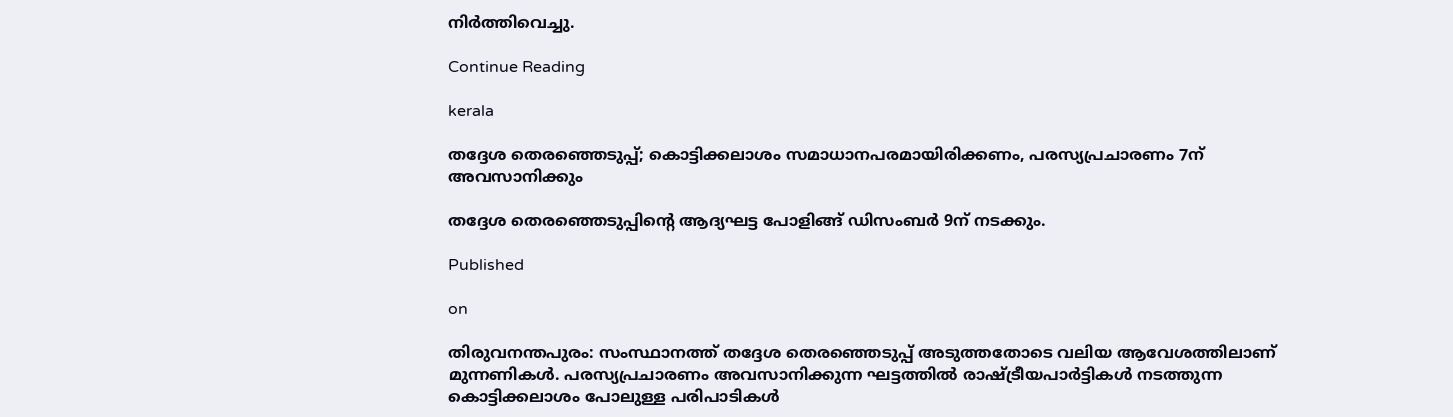നിര്‍ത്തിവെച്ചു.

Continue Reading

kerala

തദ്ദേശ തെരഞ്ഞെടുപ്പ്; കൊട്ടിക്കലാശം സമാധാനപരമായിരിക്കണം, പരസ്യപ്രചാരണം 7ന് അവസാനിക്കും

തദ്ദേശ തെരഞ്ഞെടുപ്പിന്റെ ആദ്യഘട്ട പോളിങ്ങ് ഡിസംബര്‍ 9ന് നടക്കും.

Published

on

തിരുവനന്തപുരം: സംസ്ഥാനത്ത് തദ്ദേശ തെരഞ്ഞെടുപ്പ് അടുത്തതോടെ വലിയ ആവേശത്തിലാണ് മുന്നണികള്‍. പരസ്യപ്രചാരണം അവസാനിക്കുന്ന ഘട്ടത്തില്‍ രാഷ്ട്രീയപാര്‍ട്ടികള്‍ നടത്തുന്ന കൊട്ടിക്കലാശം പോലുള്ള പരിപാടികള്‍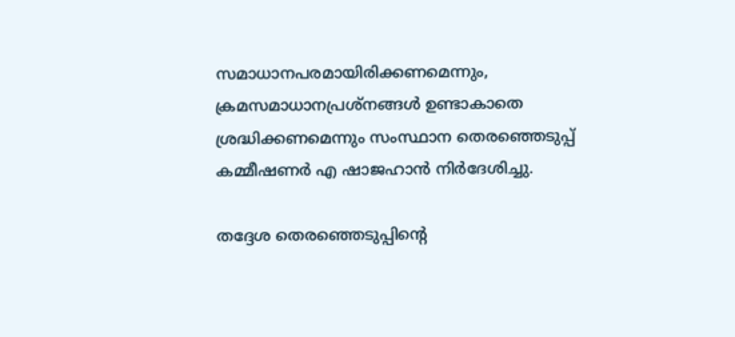സമാധാനപരമായിരിക്കണമെന്നും, ക്രമസമാധാനപ്രശ്‌നങ്ങള്‍ ഉണ്ടാകാതെ ശ്രദ്ധിക്കണമെന്നും സംസ്ഥാന തെരഞ്ഞെടുപ്പ് കമ്മീഷണര്‍ എ ഷാജഹാന്‍ നിര്‍ദേശിച്ചു.

തദ്ദേശ തെരഞ്ഞെടുപ്പിന്റെ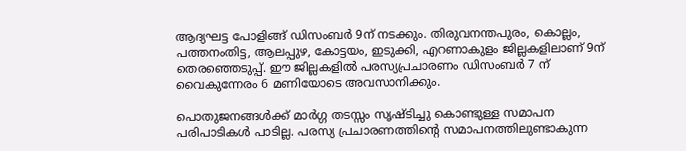ആദ്യഘട്ട പോളിങ്ങ് ഡിസംബര്‍ 9ന് നടക്കും. തിരുവനന്തപുരം, കൊല്ലം, പത്തനംതിട്ട, ആലപ്പുഴ, കോട്ടയം, ഇടുക്കി, എറണാകുളം ജില്ലകളിലാണ് 9ന് തെരഞ്ഞെടുപ്പ്. ഈ ജില്ലകളില്‍ പരസ്യപ്രചാരണം ഡിസംബര്‍ 7 ന് വൈകുന്നേരം 6 മണിയോടെ അവസാനിക്കും.

പൊതുജനങ്ങള്‍ക്ക് മാര്‍ഗ്ഗ തടസ്സം സൃഷ്ടിച്ചു കൊണ്ടുള്ള സമാപന പരിപാടികള്‍ പാടില്ല. പരസ്യ പ്രചാരണത്തിന്റെ സമാപനത്തിലുണ്ടാകുന്ന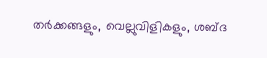തര്‍ക്കങ്ങളും, വെല്ലുവിളികളും, ശബ്ദ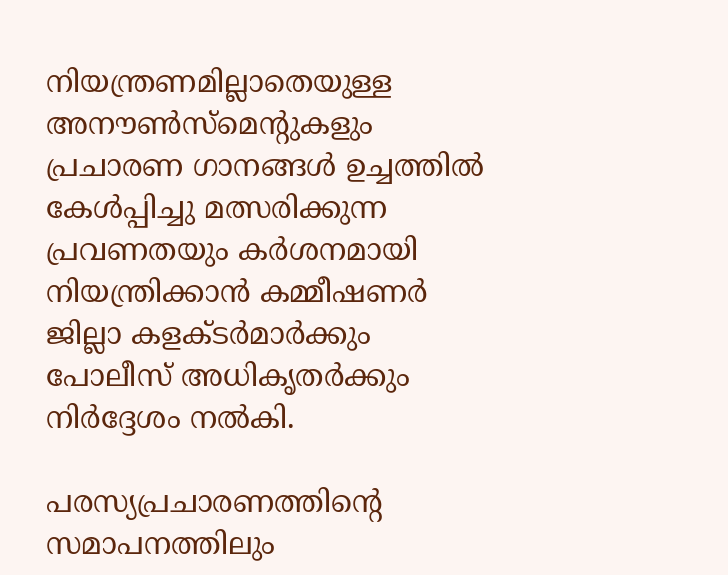നിയന്ത്രണമില്ലാതെയുള്ള അനൗണ്‍സ്‌മെന്റുകളും പ്രചാരണ ഗാനങ്ങള്‍ ഉച്ചത്തില്‍ കേള്‍പ്പിച്ചു മത്സരിക്കുന്ന പ്രവണതയും കര്‍ശനമായി നിയന്ത്രിക്കാന്‍ കമ്മീഷണര്‍ ജില്ലാ കളക്ടര്‍മാര്‍ക്കും പോലീസ് അധികൃതര്‍ക്കും നിര്‍ദ്ദേശം നല്‍കി.

പരസ്യപ്രചാരണത്തിന്റെ സമാപനത്തിലും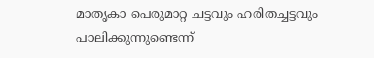മാതൃകാ പെരുമാറ്റ ചട്ടവും ഹരിതച്ചട്ടവും പാലിക്കുന്നുണ്ടെന്ന്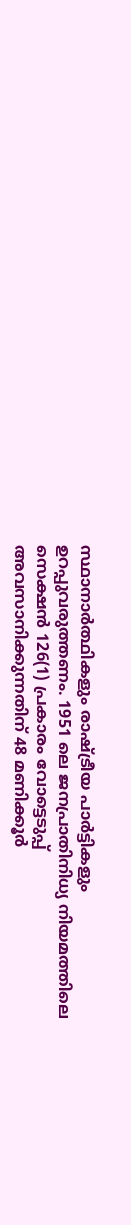സ്ഥാനാര്‍ത്ഥികളും രാഷ്ട്രീയ പാര്‍ട്ടികളും ഉറപ്പുവരുത്തണം. 1951 ലെ ജനപ്രാതിനിധ്യ നിയമത്തിലെ സെക്ഷന്‍ 126(1) പ്രകാരം വോട്ടെടുപ്പ് അവസാനിക്കുന്നതിന് 48 മണിക്കൂര്‍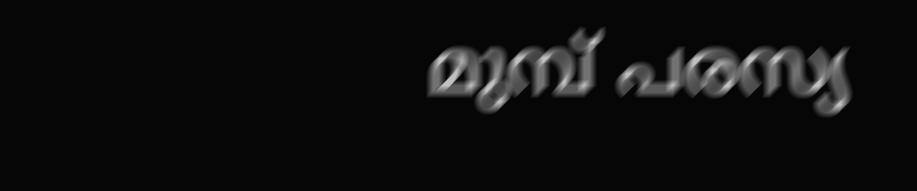മുമ്പ് പരസ്യ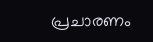പ്രചാരണം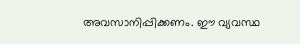അവസാനിപ്പിക്കണം. ഈ വ്യവസ്ഥ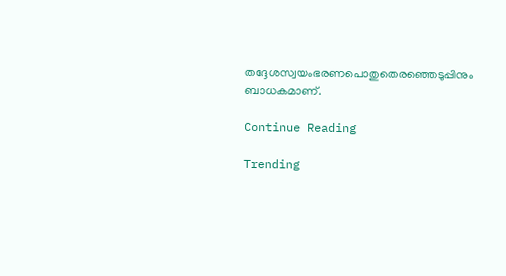തദ്ദേശസ്വയംഭരണപൊതുതെരഞ്ഞെടുപ്പിനും ബാധകമാണ്.

Continue Reading

Trending